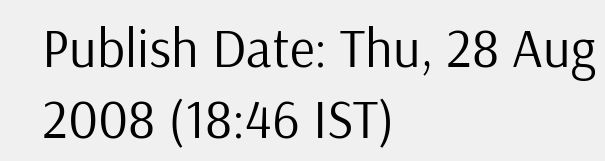Publish Date: Thu, 28 Aug 2008 (18:46 IST)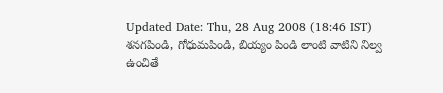Updated Date: Thu, 28 Aug 2008 (18:46 IST)
శనగపిండి, గోధుమపిండి, బియ్యం పిండి లాంటి వాటిని నిల్వ ఉంచితే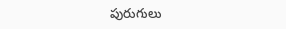పురుగులు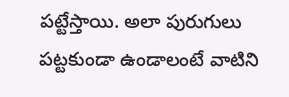పట్టేస్తాయి. అలా పురుగులు పట్టకుండా ఉండాలంటే వాటిని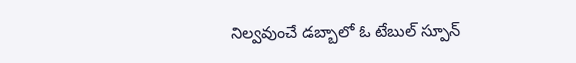నిల్వవుంచే డబ్బాలో ఓ టేబుల్ స్పూన్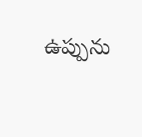ఉప్పును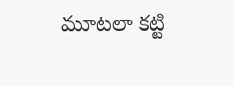మూటలా కట్టి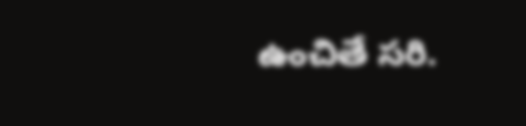ఉంచితే సరి.